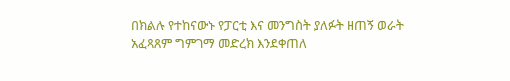በክልሉ የተከናውኑ የፓርቲ እና መንግስት ያለፉት ዘጠኝ ወራት አፈጻጸም ግምገማ መድረክ እንደቀጠለ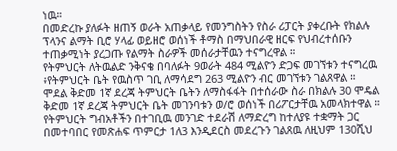ነዉ።
በመድረኩ ያለፉት ዘጠኝ ወራት አጠቃላይ የመንግስትን የስራ ሪፓርት ያቀረቡት የክልሉ ፕላንና ልማት ቢሮ ሃላፊ ወይዘሮ ወሰነች ቶማስ በማህበራዊ ዘርፍ የህብረተሰቡን ተጠቃሚነት ያረጋጡ የልማት ስራዎች መሰራታቸዉን ተናግረዋል ።
የትምህርት ለትዉልድ ንቅናቄ በባለፉት 9ወራት 484 ሚልዮን ድጋፍ መገኘቱን ተናግረዉ ፥የትምህርት ቤት የዉስጥ ገቢ ለማሳደግ 263 ሚልዮን ብር መገኘቱን ገልጸዋል ።
ሞደል ቅድመ 1ኛ ደረጃ ትምህርት ቤትን ለማስፋፋት በተሰራው ስራ በክልሉ 30 ሞዴል ቅድመ 1ኛ ደረጃ ትምህርት ቤት መገንባቱን ወ/ሮ ወሰነች በሪፖርታቸዉ አመላክተዋል ።
የትምህርት ግብአቶችን በተገቢዉ መንገድ ተደራሽ ለማድረግ ከተለያዩ ተቋማት ጋር በመተባበር የመጽሐፍ ጥምርታ 1ለ3 እንዲደርስ መደረጉን ገልጸዉ ለዚህም 130ሺህ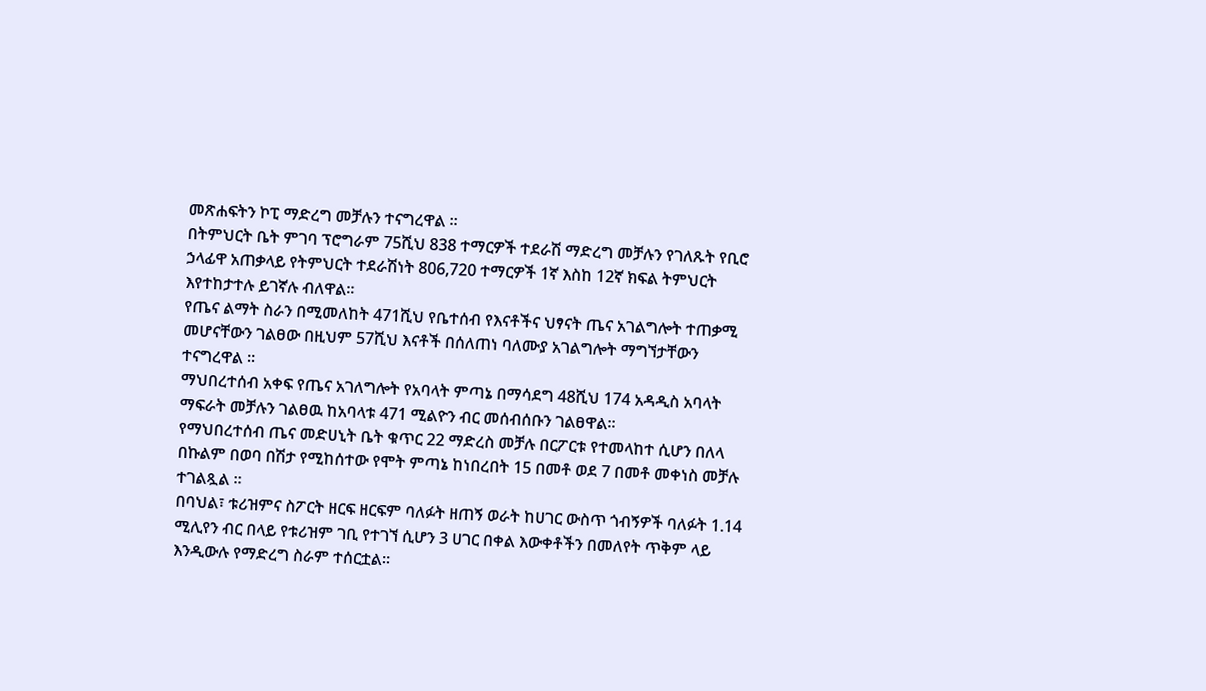መጽሐፍትን ኮፒ ማድረግ መቻሉን ተናግረዋል ።
በትምህርት ቤት ምገባ ፕሮግራም 75ሺህ 838 ተማርዎች ተደራሽ ማድረግ መቻሉን የገለጹት የቢሮ ኃላፊዋ አጠቃላይ የትምህርት ተደራሽነት 806,720 ተማርዎች 1ኛ እስከ 12ኛ ክፍል ትምህርት እየተከታተሉ ይገኛሉ ብለዋል።
የጤና ልማት ስራን በሚመለከት 471ሺህ የቤተሰብ የእናቶችና ህፃናት ጤና አገልግሎት ተጠቃሚ መሆናቸውን ገልፀው በዚህም 57ሺህ እናቶች በሰለጠነ ባለሙያ አገልግሎት ማግኘታቸውን ተናግረዋል ።
ማህበረተሰብ አቀፍ የጤና አገለግሎት የአባላት ምጣኔ በማሳደግ 48ሺህ 174 አዳዲስ አባላት ማፍራት መቻሉን ገልፀዉ ከአባላቱ 471 ሚልዮን ብር መሰብሰቡን ገልፀዋል።
የማህበረተሰብ ጤና መድሀኒት ቤት ቁጥር 22 ማድረስ መቻሉ በርፖርቱ የተመላከተ ሲሆን በለላ በኩልም በወባ በሽታ የሚከሰተው የሞት ምጣኔ ከነበረበት 15 በመቶ ወደ 7 በመቶ መቀነስ መቻሉ ተገልጿል ።
በባህል፣ ቱሪዝምና ስፖርት ዘርፍ ዘርፍም ባለፉት ዘጠኝ ወራት ከሀገር ውስጥ ጎብኝዎች ባለፉት 1.14 ሚሊየን ብር በላይ የቱሪዝም ገቢ የተገኘ ሲሆን 3 ሀገር በቀል እውቀቶችን በመለየት ጥቅም ላይ እንዲውሉ የማድረግ ስራም ተሰርቷል።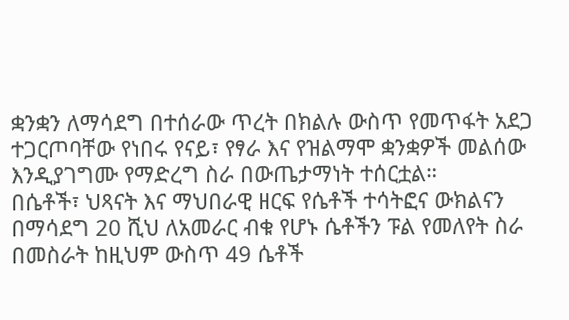ቋንቋን ለማሳደግ በተሰራው ጥረት በክልሉ ውስጥ የመጥፋት አደጋ ተጋርጦባቸው የነበሩ የናይ፣ የፃራ እና የዝልማሞ ቋንቋዎች መልሰው እንዲያገግሙ የማድረግ ስራ በውጤታማነት ተሰርቷል።
በሴቶች፣ ህጻናት እና ማህበራዊ ዘርፍ የሴቶች ተሳትፎና ውክልናን በማሳደግ 20 ሺህ ለአመራር ብቁ የሆኑ ሴቶችን ፑል የመለየት ስራ በመስራት ከዚህም ውስጥ 49 ሴቶች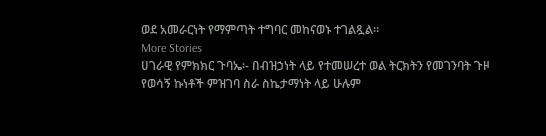ወደ አመራርነት የማምጣት ተግባር መከናወኑ ተገልጿል።
More Stories
ሀገራዊ የምክክር ጉባኤ፡- በብዝኃነት ላይ የተመሠረተ ወል ትርክትን የመገንባት ጉዞ
የወሳኝ ኩነቶች ምዝገባ ስራ ስኬታማነት ላይ ሁሉም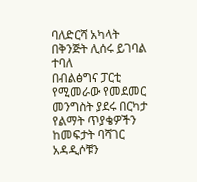ባለድርሻ አካላት በቅንጅት ሊሰሩ ይገባል ተባለ
በብልፅግና ፓርቲ የሚመራው የመደመር መንግስት ያደሩ በርካታ የልማት ጥያቄዎችን ከመፍታት ባሻገር አዳዲሶቹን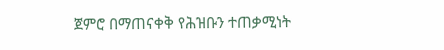ጀምሮ በማጠናቀቅ የሕዝቡን ተጠቃሚነት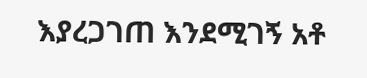እያረጋገጠ እንደሚገኝ አቶ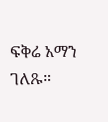ፍቅሬ አማን ገለጹ።